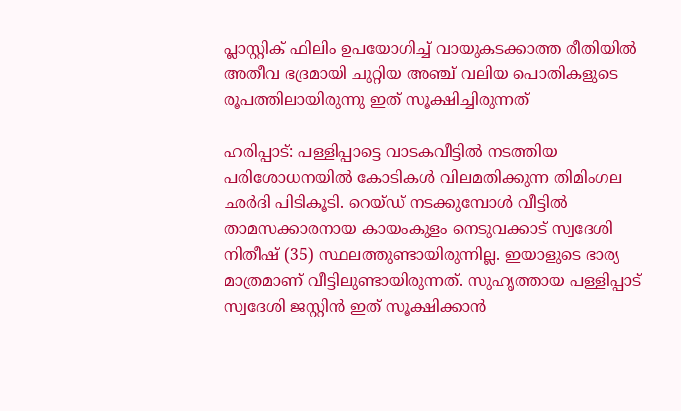പ്ലാസ്റ്റിക് ഫിലിം ഉപയോഗിച്ച് വായുകടക്കാത്ത രീതിയിൽ അതീവ ഭദ്രമായി ചുറ്റിയ അഞ്ച് വലിയ പൊതികളുടെ രൂപത്തിലായിരുന്നു ഇത് സൂക്ഷിച്ചിരുന്നത്

ഹരിപ്പാട്: പള്ളിപ്പാട്ടെ വാടകവീട്ടിൽ നടത്തിയ പരിശോധനയിൽ കോടികൾ വിലമതിക്കുന്ന തിമിംഗല ഛർദി പിടികൂടി. റെയ്ഡ് നടക്കുമ്പോൾ വീട്ടിൽ താമസക്കാരനായ കായംകുളം നെടുവക്കാട് സ്വദേശി നിതീഷ് (35) സ്ഥലത്തുണ്ടായിരുന്നില്ല. ഇയാളുടെ ഭാര്യ മാത്രമാണ് വീട്ടിലുണ്ടായിരുന്നത്. സുഹൃത്തായ പള്ളിപ്പാട് സ്വദേശി ജസ്റ്റിൻ ഇത് സൂക്ഷിക്കാൻ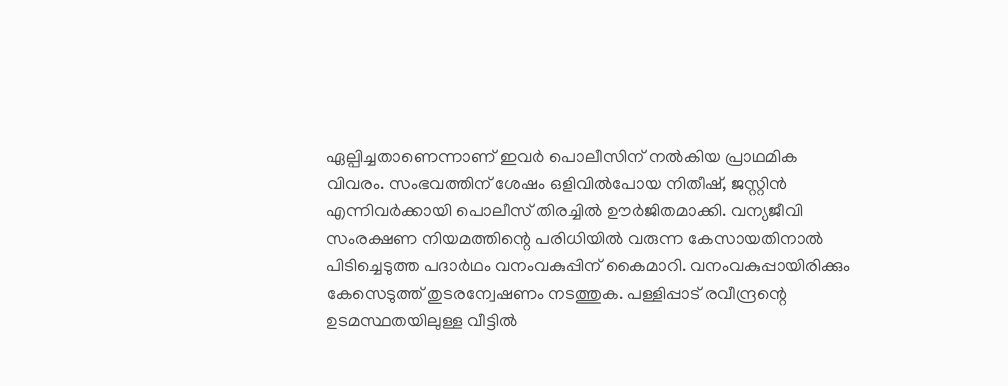ഏല്പിച്ചതാണെന്നാണ് ഇവർ പൊലീസിന് നൽകിയ പ്രാഥമിക വിവരം. സംഭവത്തിന് ശേഷം ഒളിവിൽപോയ നിതീഷ്, ജസ്റ്റിൻ എന്നിവർക്കായി പൊലീസ് തിരച്ചിൽ ഊർജിതമാക്കി. വന്യജീവി സംരക്ഷണ നിയമത്തിന്റെ പരിധിയിൽ വരുന്ന കേസായതിനാൽ പിടിച്ചെടുത്ത പദാർഥം വനംവകുപ്പിന് കൈമാറി. വനംവകുപ്പായിരിക്കും കേസെടുത്ത് തുടരന്വേഷണം നടത്തുക. പള്ളിപ്പാട് രവീന്ദ്രന്റെ ഉടമസ്ഥതയിലുള്ള വീട്ടിൽ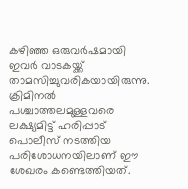കഴിഞ്ഞ ഒരുവർഷമായി ഇവർ വാടകയ്ക്ക് താമസിച്ചുവരികയായിരുന്നു. ക്രിമിനൽ പശ്ചാത്തലമുള്ളവരെ ലക്ഷ്യമിട്ട് ഹരിപ്പാട് പൊലീസ് നടത്തിയ പരിശോധനയിലാണ് ഈ ശേഖരം കണ്ടെത്തിയത്.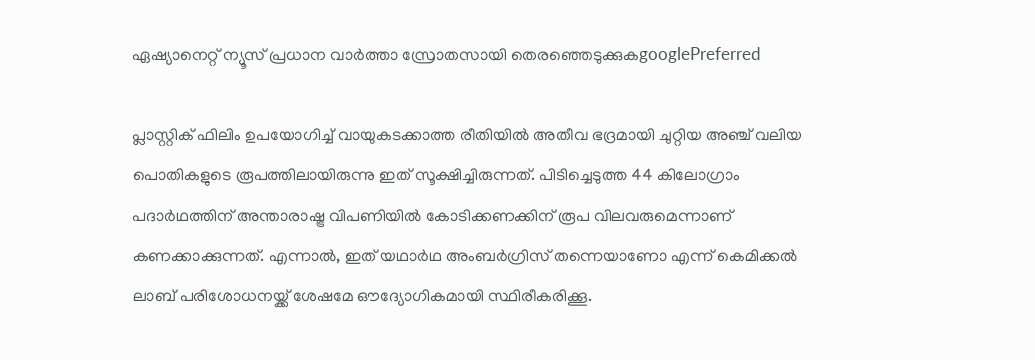ഏഷ്യാനെറ്റ് ന്യൂസ് പ്രധാന വാർത്താ സ്രോതസായി തെരഞ്ഞെടുക്കുകgooglePreferred

പ്ലാസ്റ്റിക് ഫിലിം ഉപയോഗിച്ച് വായുകടക്കാത്ത രീതിയിൽ അതീവ ഭദ്രമായി ചുറ്റിയ അഞ്ച് വലിയ പൊതികളുടെ രൂപത്തിലായിരുന്നു ഇത് സൂക്ഷിച്ചിരുന്നത്. പിടിച്ചെടുത്ത 44 കിലോഗ്രാം പദാർഥത്തിന് അന്താരാഷ്ട്ര വിപണിയിൽ കോടിക്കണക്കിന് രൂപ വിലവരുമെന്നാണ് കണക്കാക്കുന്നത്. എന്നാൽ, ഇത് യഥാർഥ അംബർഗ്രിസ് തന്നെയാണോ എന്ന് കെമിക്കൽ ലാബ് പരിശോധനയ്ക്ക് ശേഷമേ ഔദ്യോഗികമായി സ്ഥിരീകരിക്കൂ.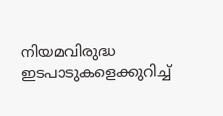നിയമവിരുദ്ധ ഇടപാടുകളെക്കുറിച്ച്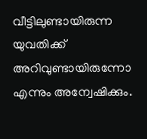വീട്ടിലുണ്ടായിരുന്ന യുവതിക്ക് അറിവുണ്ടായിരുന്നോ എന്നും അന്വേഷിക്കും.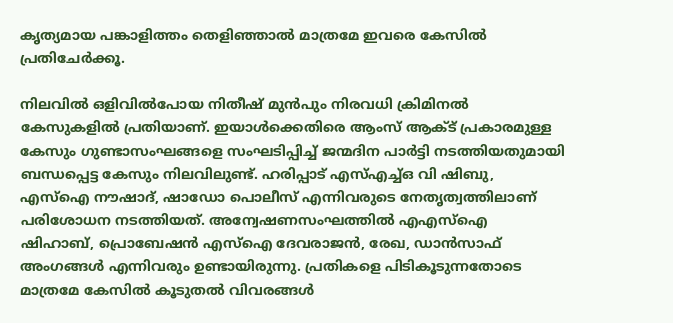കൃത്യമായ പങ്കാളിത്തം തെളിഞ്ഞാൽ മാത്രമേ ഇവരെ കേസിൽ പ്രതിചേർക്കൂ.

നിലവിൽ ഒളിവിൽപോയ നിതീഷ് മുൻപും നിരവധി ക്രിമിനൽ കേസുകളിൽ പ്രതിയാണ്. ഇയാൾക്കെതിരെ ആംസ് ആക്ട് പ്രകാരമുള്ള കേസും ഗുണ്ടാസംഘങ്ങളെ സംഘടിപ്പിച്ച് ജന്മദിന പാർട്ടി നടത്തിയതുമായി ബന്ധപ്പെട്ട കേസും നിലവിലുണ്ട്. ഹരിപ്പാട് എസ്എച്ച്ഒ വി ഷിബു, എസ്ഐ നൗഷാദ്, ഷാഡോ പൊലീസ് എന്നിവരുടെ നേതൃത്വത്തിലാണ് പരിശോധന നടത്തിയത്. അന്വേഷണസംഘത്തിൽ എഎസ്ഐ ഷിഹാബ്, പ്രൊബേഷൻ എസ്ഐ ദേവരാജൻ, രേഖ, ഡാൻസാഫ് അംഗങ്ങൾ എന്നിവരും ഉണ്ടായിരുന്നു. പ്രതികളെ പിടികൂടുന്നതോടെ മാത്രമേ കേസിൽ കൂടുതൽ വിവരങ്ങൾ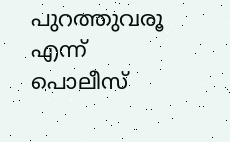പുറത്തുവരൂ എന്ന് പൊലീസ്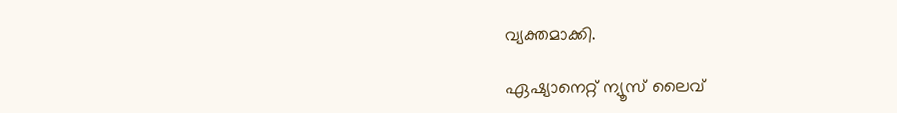വ്യക്തമാക്കി.

ഏഷ്യാനെറ്റ് ന്യൂസ് ലൈവ്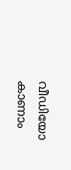വീഡിയോ കാണാം